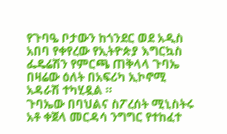የጉባዔ ቦታውን ከጎንደር ወደ አዲስ አበባ የቀየረው የኢትዮጵያ እግርኳስ ፌዴሬሽን የምርጫ ጠቅላላ ጉባኤ በዛሬው ዕለት በአፍሪካ ኢኮኖሚ አዳራሽ ተካሂዷል ።
ጉባኤው በባህልና ስፖረሰት ሚኒስትሩ አቶ ቀጀላ መርዳሳ ንግግር የተከፈተ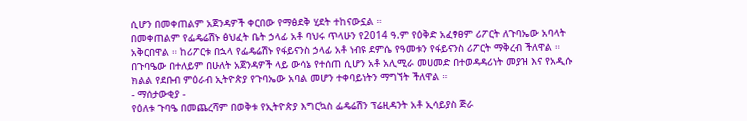ሲሆን በመቀጠልም አጀንዳዎች ቀርበው የማፅደቅ ሂደት ተከናውኗል ።
በመቀጠልም የፌዴሬሽኑ ፅህፈት ቤት ኃላፊ አቶ ባህሩ ጥላሁን የ2014 ዓ.ም የዕቅድ አፈፃፀም ሪፖርት ለጉባኤው አባላት አቅርበዋል ። ከሪፖርቱ በኋላ የፌዴሬሽኑ የፋይናንስ ኃላፊ አቶ ነብዩ ደምሴ የዓመቱን የፋይናንስ ሪፖርት ማቅረብ ችለዋል ።
በጉባዔው በተለይም በሁለት አጀንዳዎች ላይ ውሳኔ የተሰጠ ሲሆን አቶ አሊሚራ መሀመድ በተወዳዳሪነት መያዝ እና የአዲሱ ክልል የደቡብ ምዕራብ ኢትዮጵያ የጉባኤው አባል መሆን ተቀባይነትን ማግኘት ችለዋል ።
- ማሰታውቂያ -
የዕለቱ ጉባዔ በመጨረሻም በወቅቱ የኢትዮጵያ እግርኳስ ፌዴሬሽን ፕሬዚዳንት አቶ ኢሳይያስ ጅራ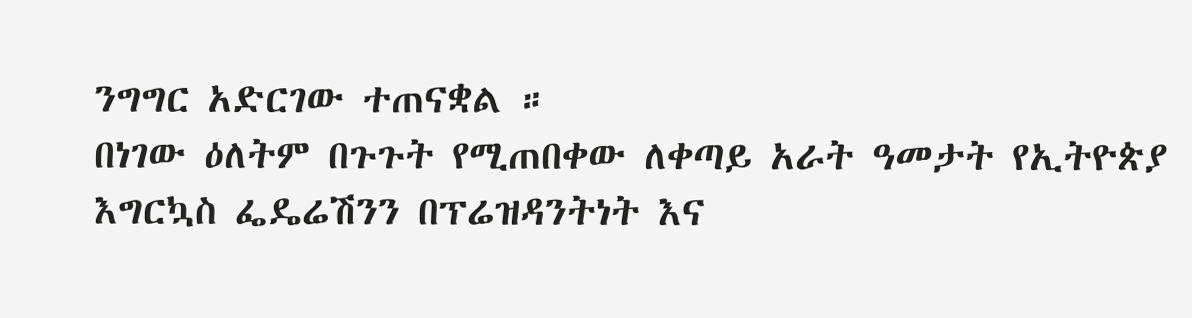ንግግር አድርገው ተጠናቋል ።
በነገው ዕለትም በጉጉት የሚጠበቀው ለቀጣይ አራት ዓመታት የኢትዮጵያ እግርኳስ ፌዴሬሽንን በፕሬዝዳንትነት እና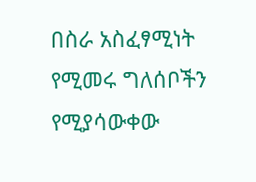በስራ አስፈፃሚነት የሚመሩ ግለሰቦችን የሚያሳውቀው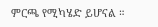ምርጫ የሚካሄድ ይሆናል ።